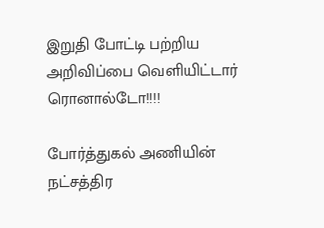இறுதி போட்டி பற்றிய அறிவிப்பை வெளியிட்டார் ரொனால்டோ!!!!

போர்த்துகல் அணியின் நட்சத்திர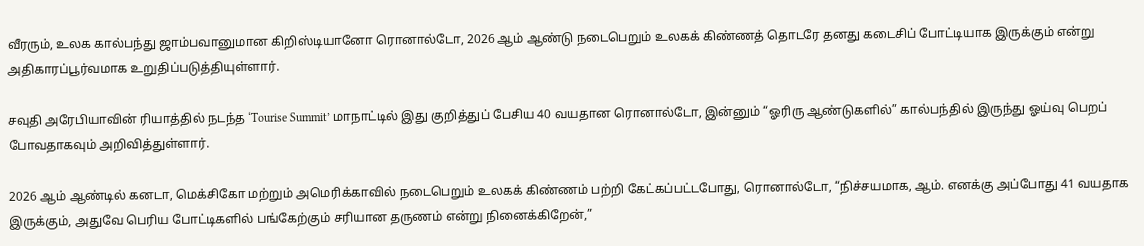வீரரும், உலக கால்பந்து ஜாம்பவானுமான கிறிஸ்டியானோ ரொனால்டோ, 2026 ஆம் ஆண்டு நடைபெறும் உலகக் கிண்ணத் தொடரே தனது கடைசிப் போட்டியாக இருக்கும் என்று அதிகாரப்பூர்வமாக உறுதிப்படுத்தியுள்ளார்.

சவுதி அரேபியாவின் ரியாத்தில் நடந்த ‘Tourise Summit’ மாநாட்டில் இது குறித்துப் பேசிய 40 வயதான ரொனால்டோ, இன்னும் “ஓரிரு ஆண்டுகளில்” கால்பந்தில் இருந்து ஓய்வு பெறப் போவதாகவும் அறிவித்துள்ளார்.

2026 ஆம் ஆண்டில் கனடா, மெக்சிகோ மற்றும் அமெரிக்காவில் நடைபெறும் உலகக் கிண்ணம் பற்றி கேட்கப்பட்டபோது, ரொனால்டோ, “நிச்சயமாக, ஆம். எனக்கு அப்போது 41 வயதாக இருக்கும், அதுவே பெரிய போட்டிகளில் பங்கேற்கும் சரியான தருணம் என்று நினைக்கிறேன்,”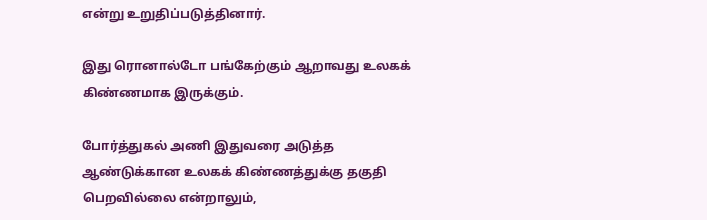என்று உறுதிப்படுத்தினார்.

இது ரொனால்டோ பங்கேற்கும் ஆறாவது உலகக் கிண்ணமாக இருக்கும்.

போர்த்துகல் அணி இதுவரை அடுத்த ஆண்டுக்கான உலகக் கிண்ணத்துக்கு தகுதி பெறவில்லை என்றாலும்,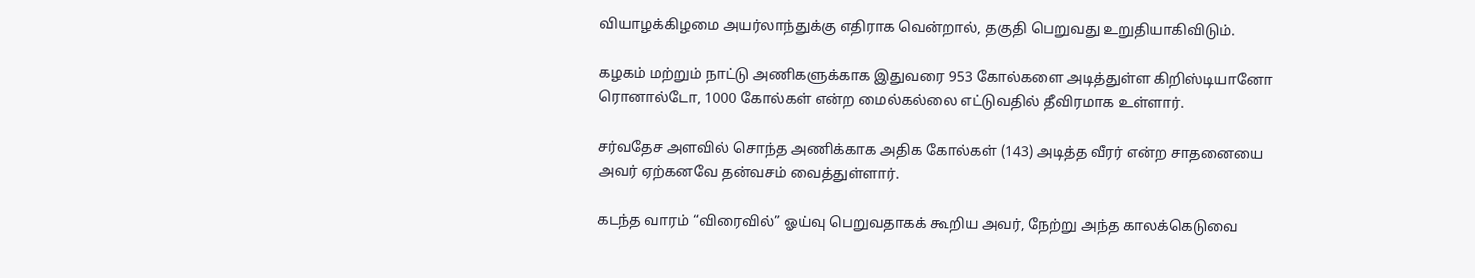வியாழக்கிழமை அயர்லாந்துக்கு எதிராக வென்றால், தகுதி பெறுவது உறுதியாகிவிடும்.

கழகம் மற்றும் நாட்டு அணிகளுக்காக இதுவரை 953 கோல்களை அடித்துள்ள கிறிஸ்டியானோ ரொனால்டோ, 1000 கோல்கள் என்ற மைல்கல்லை எட்டுவதில் தீவிரமாக உள்ளார்.

சர்வதேச அளவில் சொந்த அணிக்காக அதிக கோல்கள் (143) அடித்த வீரர் என்ற சாதனையை அவர் ஏற்கனவே தன்வசம் வைத்துள்ளார்.

கடந்த வாரம் “விரைவில்” ஓய்வு பெறுவதாகக் கூறிய அவர், நேற்று அந்த காலக்கெடுவை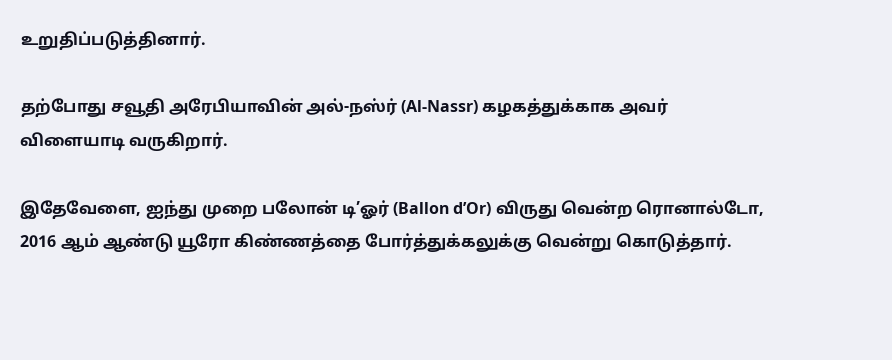உறுதிப்படுத்தினார்.

தற்போது சவூதி அரேபியாவின் அல்-நஸ்ர் (Al-Nassr) கழகத்துக்காக அவர் விளையாடி வருகிறார்.

இதேவேளை, ஐந்து முறை பலோன் டி’ஓர் (Ballon d’Or) விருது வென்ற ரொனால்டோ, 2016 ஆம் ஆண்டு யூரோ கிண்ணத்தை போர்த்துக்கலுக்கு வென்று கொடுத்தார்.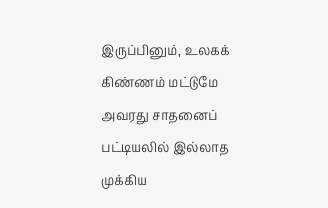இருப்பினும், உலகக் கிண்ணம் மட்டுமே அவரது சாதனைப் பட்டியலில் இல்லாத முக்கிய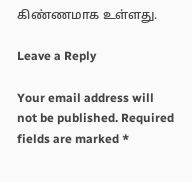கிண்ணமாக உள்ளது.

Leave a Reply

Your email address will not be published. Required fields are marked *